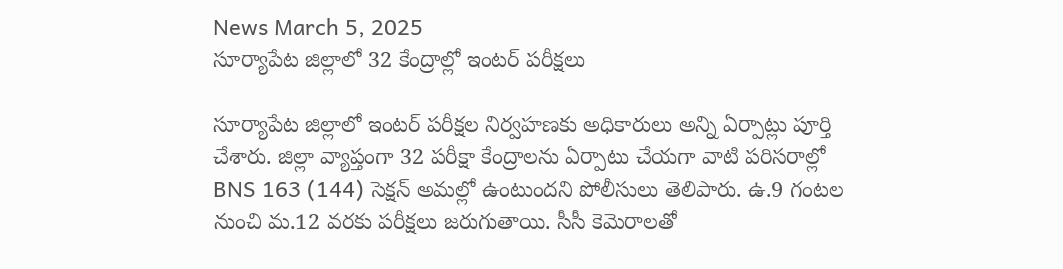News March 5, 2025
సూర్యాపేట జిల్లాలో 32 కేంద్రాల్లో ఇంటర్ పరీక్షలు

సూర్యాపేట జిల్లాలో ఇంటర్ పరీక్షల నిర్వహణకు అధికారులు అన్ని ఏర్పాట్లు పూర్తి చేశారు. జిల్లా వ్యాప్తంగా 32 పరీక్షా కేంద్రాలను ఏర్పాటు చేయగా వాటి పరిసరాల్లో BNS 163 (144) సెక్షన్ అమల్లో ఉంటుందని పోలీసులు తెలిపారు. ఉ.9 గంటల నుంచి మ.12 వరకు పరీక్షలు జరుగుతాయి. సీసీ కెమెరాలతో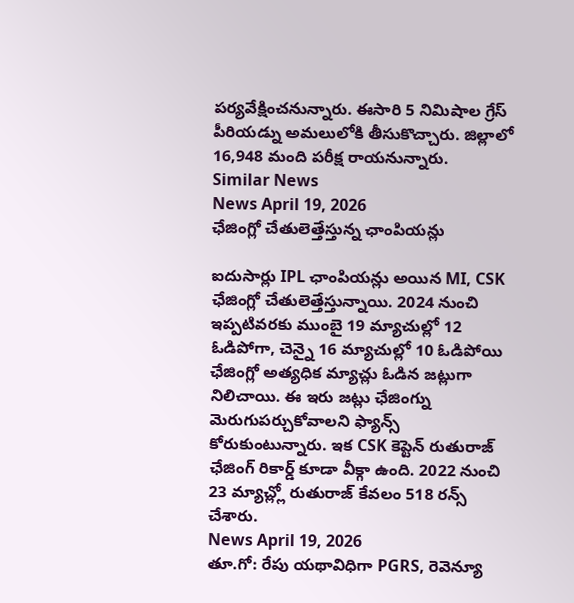పర్యవేక్షించనున్నారు. ఈసారి 5 నిమిషాల గ్రేస్ పీరియడ్ను అమలులోకి తీసుకొచ్చారు. జిల్లాలో 16,948 మంది పరీక్ష రాయనున్నారు.
Similar News
News April 19, 2026
ఛేజింగ్లో చేతులెత్తేస్తున్న ఛాంపియన్లు

ఐదుసార్లు IPL ఛాంపియన్లు అయిన MI, CSK ఛేజింగ్లో చేతులెత్తేస్తున్నాయి. 2024 నుంచి ఇప్పటివరకు ముంబై 19 మ్యాచుల్లో 12 ఓడిపోగా, చెన్నై 16 మ్యాచుల్లో 10 ఓడిపోయి ఛేజింగ్లో అత్యధిక మ్యాచ్లు ఓడిన జట్లుగా నిలిచాయి. ఈ ఇరు జట్లు ఛేజింగ్ను మెరుగుపర్చుకోవాలని ఫ్యాన్స్ కోరుకుంటున్నారు. ఇక CSK కెప్టెన్ రుతురాజ్ ఛేజింగ్ రికార్డ్ కూడా వీక్గా ఉంది. 2022 నుంచి 23 మ్యాచ్ల్లో రుతురాజ్ కేవలం 518 రన్స్ చేశారు.
News April 19, 2026
తూ.గో: రేపు యథావిధిగా PGRS, రెవెన్యూ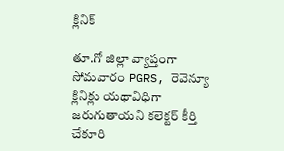క్లినిక్

తూ.గో జిల్లా వ్యాప్తంగా సోమవారం PGRS, రెవెన్యూ క్లినిక్లు యథావిధిగా జరుగుతాయని కలెక్టర్ కీర్తి చేకూరి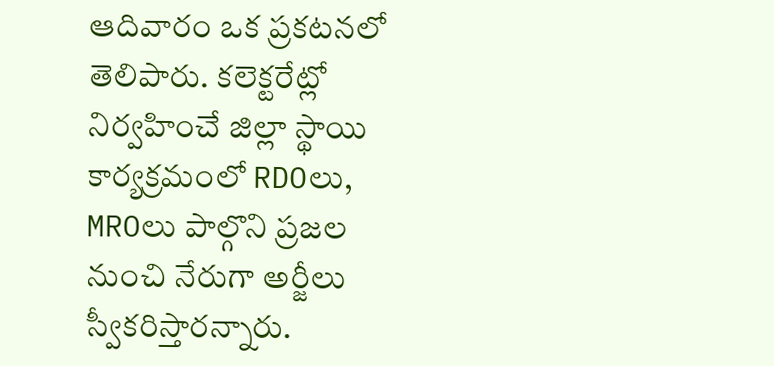ఆదివారం ఒక ప్రకటనలో తెలిపారు. కలెక్టరేట్లో నిర్వహించే జిల్లా స్థాయి కార్యక్రమంలో RDOలు, MROలు పాల్గొని ప్రజల నుంచి నేరుగా అర్జీలు స్వీకరిస్తారన్నారు.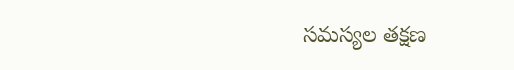సమస్యల తక్షణ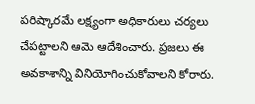పరిష్కారమే లక్ష్యంగా అధికారులు చర్యలు చేపట్టాలని ఆమె ఆదేశించారు. ప్రజలు ఈ అవకాశాన్ని వినియోగించుకోవాలని కోరారు.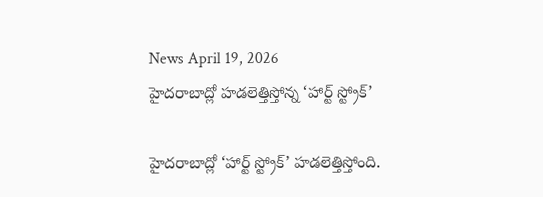News April 19, 2026
హైదరాబాద్లో హడలెత్తిస్తోన్న ‘హార్ట్ స్ట్రోక్’

హైదరాబాద్లో ‘హార్ట్ స్ట్రోక్’ హడలెత్తిస్తోంది.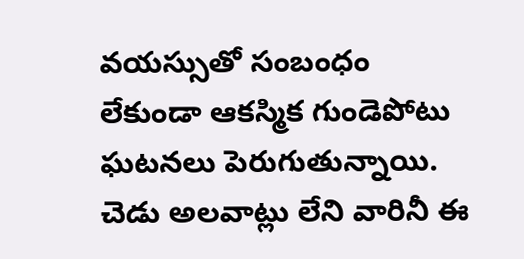వయస్సుతో సంబంధం లేకుండా ఆకస్మిక గుండెపోటు ఘటనలు పెరుగుతున్నాయి. చెడు అలవాట్లు లేని వారినీ ఈ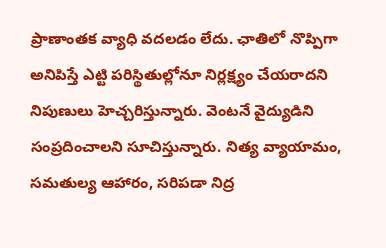ప్రాణాంతక వ్యాధి వదలడం లేదు. ఛాతిలో నొప్పిగా అనిపిస్తే ఎట్టి పరిస్థితుల్లోనూ నిర్లక్ష్యం చేయరాదని నిపుణులు హెచ్చరిస్తున్నారు. వెంటనే వైద్యుడిని సంప్రదించాలని సూచిస్తున్నారు. నిత్య వ్యాయామం, సమతుల్య ఆహారం, సరిపడా నిద్ర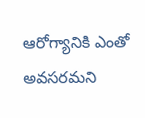ఆరోగ్యానికి ఎంతో అవసరమని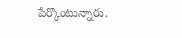పేర్కొంటున్నారు.